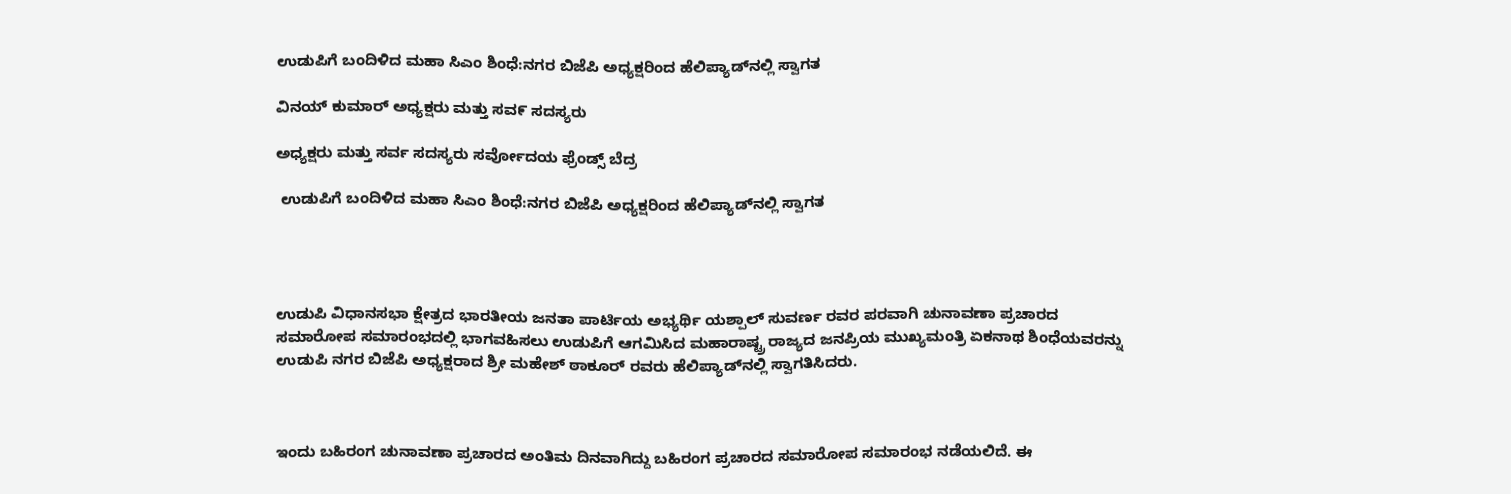ಉಡುಪಿಗೆ ಬಂದಿಳಿದ ಮಹಾ ಸಿಎಂ ಶಿಂಧೆ:ನಗರ ಬಿಜೆಪಿ ಅಧ್ಯಕ್ಷರಿಂದ ಹೆಲಿಪ್ಯಾಡ್‌ನಲ್ಲಿ ಸ್ವಾಗತ

ವಿನಯ್ ಕುಮಾರ್ ಅಧ್ಯಕ್ಷರು ಮತ್ತು ಸವ೯ ಸದಸ್ಯರು

ಅಧ್ಯಕ್ಷರು ಮತ್ತು ಸರ್ವ ಸದಸ್ಯರು ಸರ್ವೋದಯ ಫ್ರೆಂಡ್ಸ್ ಬೆದ್ರ

 ಉಡುಪಿಗೆ ಬಂದಿಳಿದ ಮಹಾ ಸಿಎಂ ಶಿಂಧೆ:ನಗರ ಬಿಜೆಪಿ ಅಧ್ಯಕ್ಷರಿಂದ ಹೆಲಿಪ್ಯಾಡ್‌ನಲ್ಲಿ ಸ್ವಾಗತ




ಉಡುಪಿ ವಿಧಾನಸಭಾ ಕ್ಷೇತ್ರದ ಭಾರತೀಯ ಜನತಾ ಪಾರ್ಟಿಯ ಅಭ್ಯರ್ಥಿ ಯಶ್ಪಾಲ್ ಸುವರ್ಣ ರವರ ಪರವಾಗಿ ಚುನಾವಣಾ ಪ್ರಚಾರದ ಸಮಾರೋಪ ಸಮಾರಂಭದಲ್ಲಿ ಭಾಗವಹಿಸಲು ಉಡುಪಿಗೆ ಆಗಮಿಸಿದ ಮಹಾರಾಷ್ಟ್ರ ರಾಜ್ಯದ ಜನಪ್ರಿಯ ಮುಖ್ಯಮಂತ್ರಿ ಏಕನಾಥ ಶಿಂಧೆಯವರನ್ನು ಉಡುಪಿ ನಗರ ಬಿಜೆಪಿ ಅಧ್ಯಕ್ಷರಾದ ಶ್ರೀ ಮಹೇಶ್ ಠಾಕೂರ್ ರವರು ಹೆಲಿಪ್ಯಾಡ್‌ನಲ್ಲಿ ಸ್ವಾಗತಿಸಿದರು.



ಇಂದು ಬಹಿರಂಗ ಚುನಾವಣಾ ಪ್ರಚಾರದ ಅಂತಿಮ ದಿನವಾಗಿದ್ದು ಬಹಿರಂಗ ಪ್ರಚಾರದ ಸಮಾರೋಪ ಸಮಾರಂಭ ನಡೆಯಲಿದೆ. ಈ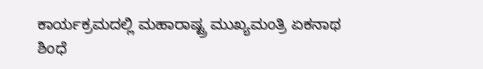ಕಾರ್ಯಕ್ರಮದಲ್ಲಿ ಮಹಾರಾಷ್ಟ್ರ ಮುಖ್ಯಮಂತ್ರಿ ಏಕನಾಥ ಶಿಂಧೆ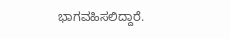ಭಾಗವಹಿಸಲಿದ್ದಾರೆ.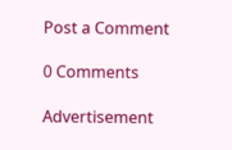Post a Comment

0 Comments

Advertisement